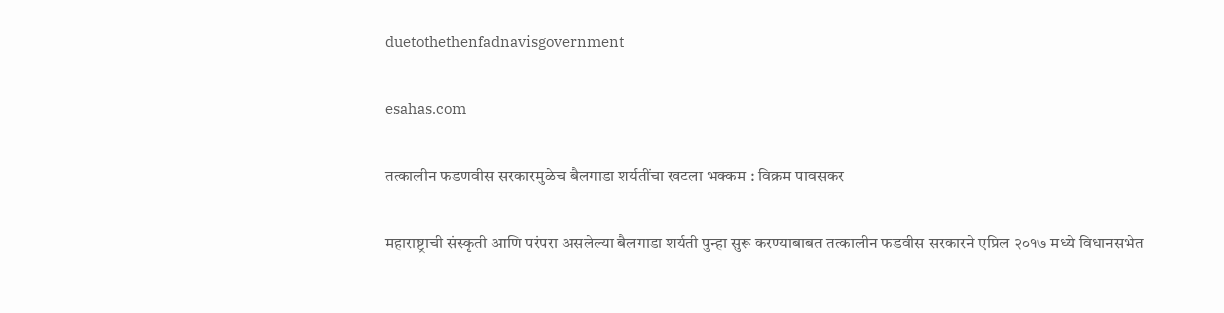duetothethenfadnavisgovernment

esahas.com

तत्कालीन फडणवीस सरकारमुळेच बैलगाडा शर्यतींचा खटला भक्कम : विक्रम पावसकर

महाराष्ट्राची संस्कृती आणि परंपरा असलेल्या बैलगाडा शर्यती पुन्हा सुरू करण्याबाबत तत्कालीन फडवीस सरकारने एप्रिल २०१७ मध्ये विधानसभेत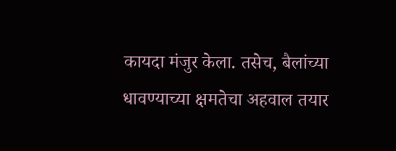कायदा मंजुर केला. तसेच, बैलांच्या धावण्याच्या क्षमतेचा अहवाल तयार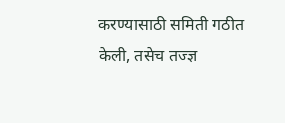करण्यासाठी समिती गठीत केली, तसेच तज्ज्ञ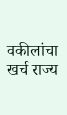वकीलांचा खर्च राज्य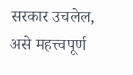सरकार उचलेल, असे महत्त्वपूर्ण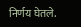निर्णय घेतले.